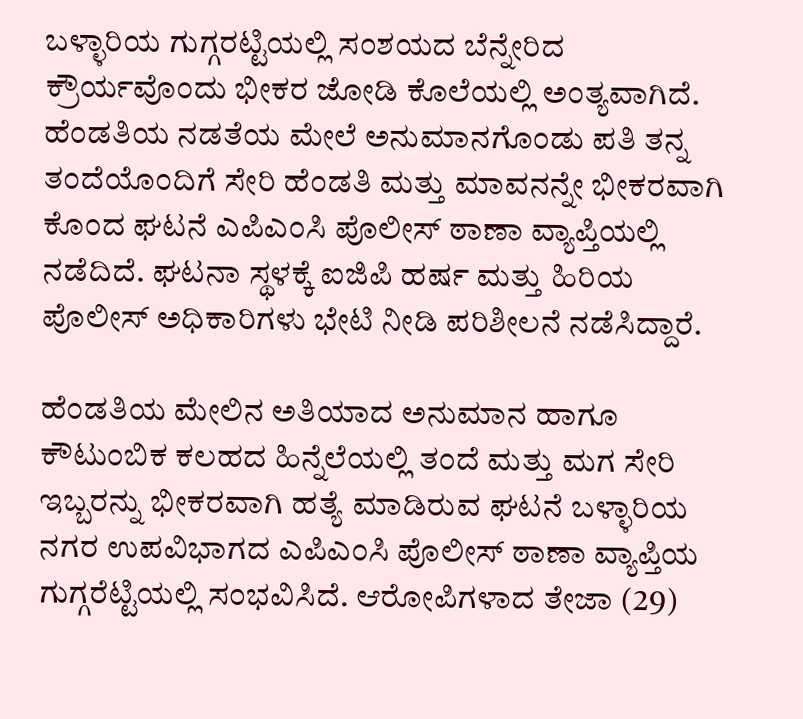ಬಳ್ಳಾರಿಯ ಗುಗ್ಗರಟ್ಟಿಯಲ್ಲಿ ಸಂಶಯದ ಬೆನ್ನೇರಿದ ಕ್ರೌರ್ಯವೊಂದು ಭೀಕರ ಜೋಡಿ ಕೊಲೆಯಲ್ಲಿ ಅಂತ್ಯವಾಗಿದೆ. ಹೆಂಡತಿಯ ನಡತೆಯ ಮೇಲೆ ಅನುಮಾನಗೊಂಡು ಪತಿ ತನ್ನ ತಂದೆಯೊಂದಿಗೆ ಸೇರಿ ಹೆಂಡತಿ ಮತ್ತು ಮಾವನನ್ನೇ ಭೀಕರವಾಗಿ ಕೊಂದ ಘಟನೆ ಎಪಿಎಂಸಿ ಪೊಲೀಸ್ ಠಾಣಾ ವ್ಯಾಪ್ತಿಯಲ್ಲಿ ನಡೆದಿದೆ. ಘಟನಾ ಸ್ಥಳಕ್ಕೆ ಐಜಿಪಿ ಹರ್ಷ ಮತ್ತು ಹಿರಿಯ ಪೊಲೀಸ್ ಅಧಿಕಾರಿಗಳು ಭೇಟಿ ನೀಡಿ ಪರಿಶೀಲನೆ ನಡೆಸಿದ್ದಾರೆ.

ಹೆಂಡತಿಯ ಮೇಲಿನ ಅತಿಯಾದ ಅನುಮಾನ ಹಾಗೂ ಕೌಟುಂಬಿಕ ಕಲಹದ ಹಿನ್ನೆಲೆಯಲ್ಲಿ ತಂದೆ ಮತ್ತು ಮಗ ಸೇರಿ ಇಬ್ಬರನ್ನು ಭೀಕರವಾಗಿ ಹತ್ಯೆ ಮಾಡಿರುವ ಘಟನೆ ಬಳ್ಳಾರಿಯ ನಗರ ಉಪವಿಭಾಗದ ಎಪಿಎಂಸಿ ಪೊಲೀಸ್ ಠಾಣಾ ವ್ಯಾಪ್ತಿಯ ಗುಗ್ಗರೆಟ್ಟಿಯಲ್ಲಿ ಸಂಭವಿಸಿದೆ. ಆರೋಪಿಗಳಾದ ತೇಜಾ (29)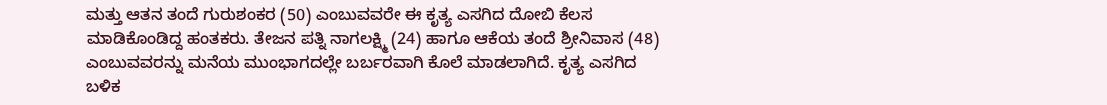ಮತ್ತು ಆತನ ತಂದೆ ಗುರುಶಂಕರ (50) ಎಂಬುವವರೇ ಈ ಕೃತ್ಯ ಎಸಗಿದ ದೋಬಿ ಕೆಲಸ ಮಾಡಿಕೊಂಡಿದ್ದ ಹಂತಕರು. ತೇಜನ ಪತ್ನಿ ನಾಗಲಕ್ಷ್ಮಿ (24) ಹಾಗೂ ಆಕೆಯ ತಂದೆ ಶ್ರೀನಿವಾಸ (48) ಎಂಬುವವರನ್ನು ಮನೆಯ ಮುಂಭಾಗದಲ್ಲೇ ಬರ್ಬರವಾಗಿ ಕೊಲೆ ಮಾಡಲಾಗಿದೆ. ಕೃತ್ಯ ಎಸಗಿದ ಬಳಿಕ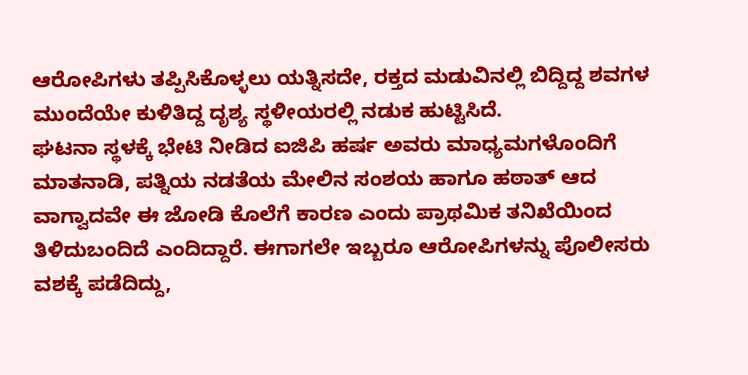ಆರೋಪಿಗಳು ತಪ್ಪಿಸಿಕೊಳ್ಳಲು ಯತ್ನಿಸದೇ, ರಕ್ತದ ಮಡುವಿನಲ್ಲಿ ಬಿದ್ದಿದ್ದ ಶವಗಳ ಮುಂದೆಯೇ ಕುಳಿತಿದ್ದ ದೃಶ್ಯ ಸ್ಥಳೀಯರಲ್ಲಿ ನಡುಕ ಹುಟ್ಟಿಸಿದೆ.
ಘಟನಾ ಸ್ಥಳಕ್ಕೆ ಭೇಟಿ ನೀಡಿದ ಐಜಿಪಿ ಹರ್ಷ ಅವರು ಮಾಧ್ಯಮಗಳೊಂದಿಗೆ ಮಾತನಾಡಿ, ಪತ್ನಿಯ ನಡತೆಯ ಮೇಲಿನ ಸಂಶಯ ಹಾಗೂ ಹಠಾತ್ ಆದ ವಾಗ್ವಾದವೇ ಈ ಜೋಡಿ ಕೊಲೆಗೆ ಕಾರಣ ಎಂದು ಪ್ರಾಥಮಿಕ ತನಿಖೆಯಿಂದ ತಿಳಿದುಬಂದಿದೆ ಎಂದಿದ್ದಾರೆ. ಈಗಾಗಲೇ ಇಬ್ಬರೂ ಆರೋಪಿಗಳನ್ನು ಪೊಲೀಸರು ವಶಕ್ಕೆ ಪಡೆದಿದ್ದು,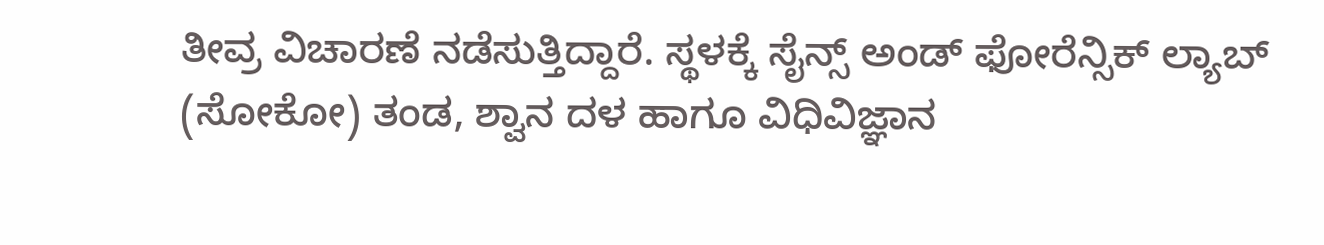ತೀವ್ರ ವಿಚಾರಣೆ ನಡೆಸುತ್ತಿದ್ದಾರೆ. ಸ್ಥಳಕ್ಕೆ ಸೈನ್ಸ್ ಅಂಡ್ ಫೋರೆನ್ಸಿಕ್ ಲ್ಯಾಬ್ (ಸೋಕೋ) ತಂಡ, ಶ್ವಾನ ದಳ ಹಾಗೂ ವಿಧಿವಿಜ್ಞಾನ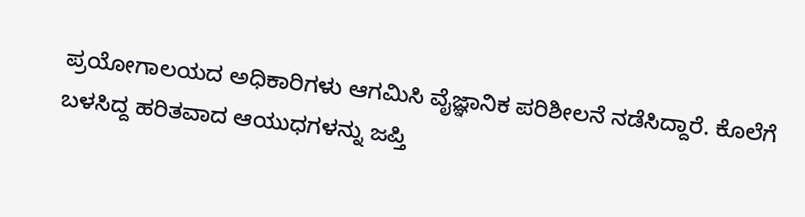ಪ್ರಯೋಗಾಲಯದ ಅಧಿಕಾರಿಗಳು ಆಗಮಿಸಿ ವೈಜ್ಞಾನಿಕ ಪರಿಶೀಲನೆ ನಡೆಸಿದ್ದಾರೆ. ಕೊಲೆಗೆ ಬಳಸಿದ್ದ ಹರಿತವಾದ ಆಯುಧಗಳನ್ನು ಜಪ್ತಿ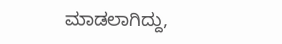ಮಾಡಲಾಗಿದ್ದು,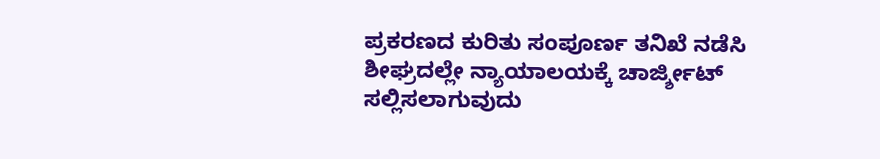ಪ್ರಕರಣದ ಕುರಿತು ಸಂಪೂರ್ಣ ತನಿಖೆ ನಡೆಸಿ ಶೀಘ್ರದಲ್ಲೇ ನ್ಯಾಯಾಲಯಕ್ಕೆ ಚಾರ್ಜ್ಶೀಟ್ ಸಲ್ಲಿಸಲಾಗುವುದು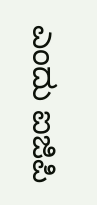ಎಂದು ಐಜಿಪಿ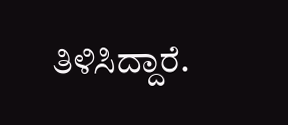ತಿಳಿಸಿದ್ದಾರೆ.